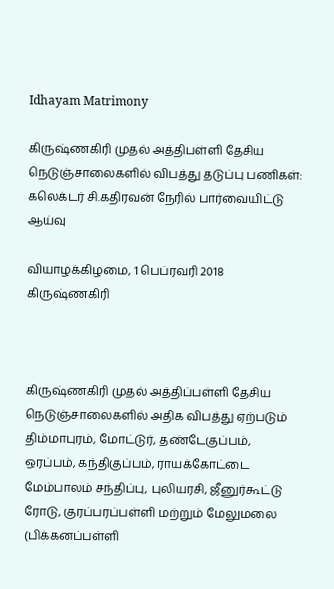Idhayam Matrimony

கிருஷ்ணகிரி முதல் அத்திபள்ளி தேசிய நெடுஞ்சாலைகளில் விபத்து தடுப்பு பணிகள்: கலெக்டர் சி.கதிரவன் நேரில் பார்வையிட்டு ஆய்வு

வியாழக்கிழமை, 1 பெப்ரவரி 2018      கிருஷ்ணகிரி



கிருஷ்ணகிரி முதல் அத்திப்பள்ளி தேசிய நெடுஞ்சாலைகளில் அதிக விபத்து ஏற்படும் திம்மாபுரம், மோட்டுர், தண்டேகுப்பம், ஒரப்பம், கந்திகுப்பம், ராயக்கோட்டை மேம்பாலம் சந்திப்பு, புலியரசி, ஜீனுர்கூட்டு ரோடு, குரப்பரப்பள்ளி மற்றும் மேலுமலை (பிக்கனப்பள்ளி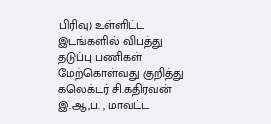பிரிவு) உள்ளிட்ட இடங்களில் விபத்து தடுப்பு பணிகள் மேற்கொள்வது குறித்து கலெக்டர் சி.கதிரவன் இ.ஆ,ப. , மாவட்ட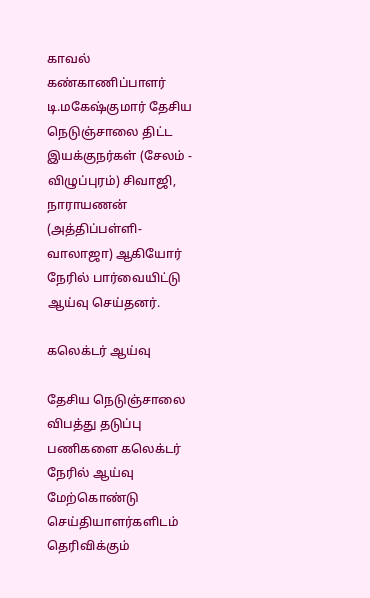காவல் கண்காணிப்பாளர் டி.மகேஷ்குமார் தேசிய நெடுஞ்சாலை திட்ட இயக்குநர்கள் (சேலம் - விழுப்புரம்) சிவாஜி, நாராயணன் (அத்திப்பள்ளி- வாலாஜா) ஆகியோர் நேரில் பார்வையிட்டு ஆய்வு செய்தனர்.

கலெக்டர் ஆய்வு

தேசிய நெடுஞ்சாலை விபத்து தடுப்பு பணிகளை கலெக்டர் நேரில் ஆய்வு மேற்கொண்டு செய்தியாளர்களிடம் தெரிவிக்கும்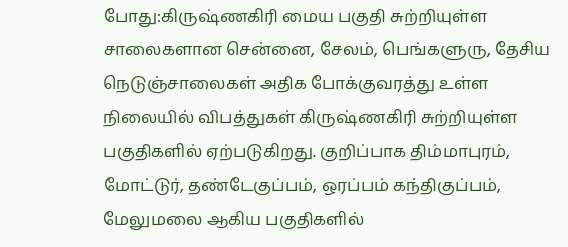போது:கிருஷ்ணகிரி மைய பகுதி சுற்றியுள்ள சாலைகளான சென்னை, சேலம், பெங்களுரு, தேசிய நெடுஞ்சாலைகள் அதிக போக்குவரத்து உள்ள நிலையில் விபத்துகள் கிருஷ்ணகிரி சுற்றியுள்ள பகுதிகளில் ஏற்படுகிறது. குறிப்பாக திம்மாபுரம், மோட்டுர், தண்டேகுப்பம், ஒரப்பம் கந்திகுப்பம், மேலுமலை ஆகிய பகுதிகளில்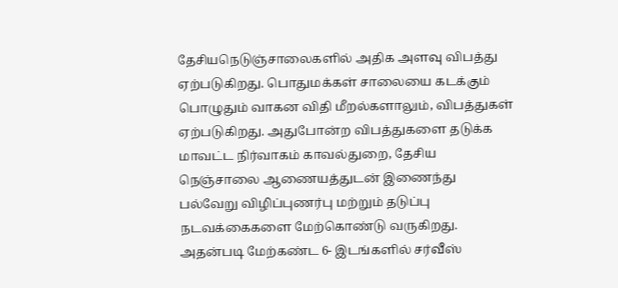தேசியநெடுஞ்சாலைகளில் அதிக அளவு விபத்து ஏற்படுகிறது. பொதுமக்கள் சாலையை கடக்கும் பொழுதும் வாகன விதி மீறல்களாலும், விபத்துகள் ஏற்படுகிறது. அதுபோன்ற விபத்துகளை தடுக்க மாவட்ட நிர்வாகம் காவல்துறை, தேசிய நெஞ்சாலை ஆணையத்துடன் இணைந்து பல்வேறு விழிப்புணர்பு மற்றும் தடுப்பு நடவக்கைகளை மேற்கொண்டு வருகிறது. அதன்படி மேற்கண்ட 6- இடங்களில் சர்வீஸ்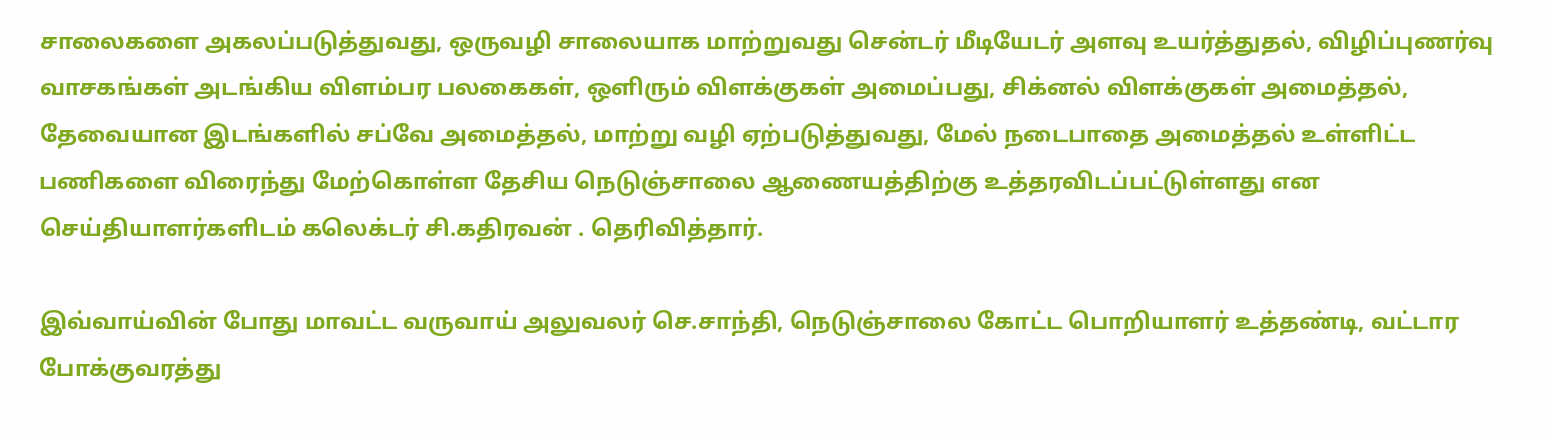சாலைகளை அகலப்படுத்துவது, ஒருவழி சாலையாக மாற்றுவது சென்டர் மீடியேடர் அளவு உயர்த்துதல், விழிப்புணர்வு வாசகங்கள் அடங்கிய விளம்பர பலகைகள், ஒளிரும் விளக்குகள் அமைப்பது, சிக்னல் விளக்குகள் அமைத்தல், தேவையான இடங்களில் சப்வே அமைத்தல், மாற்று வழி ஏற்படுத்துவது, மேல் நடைபாதை அமைத்தல் உள்ளிட்ட பணிகளை விரைந்து மேற்கொள்ள தேசிய நெடுஞ்சாலை ஆணையத்திற்கு உத்தரவிடப்பட்டுள்ளது என செய்தியாளர்களிடம் கலெக்டர் சி.கதிரவன் . தெரிவித்தார்.

இவ்வாய்வின் போது மாவட்ட வருவாய் அலுவலர் செ.சாந்தி, நெடுஞ்சாலை கோட்ட பொறியாளர் உத்தண்டி, வட்டார போக்குவரத்து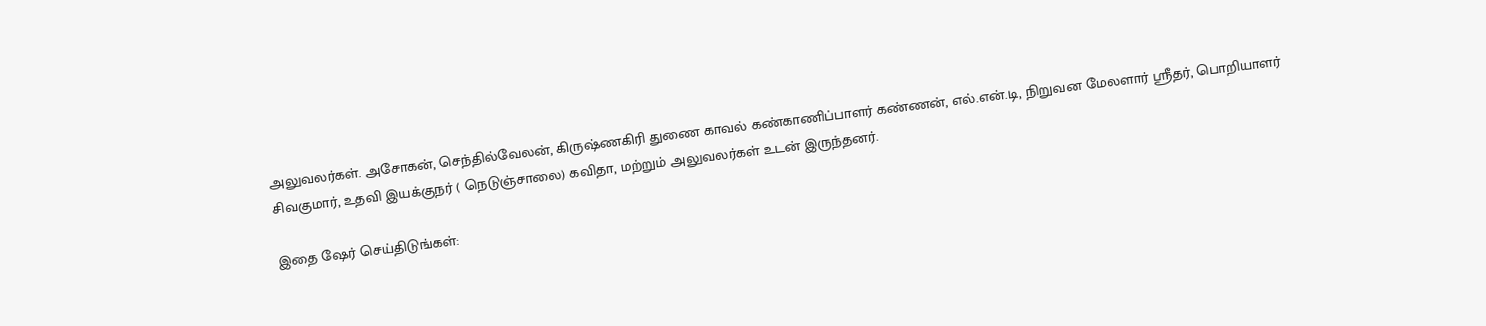அலுவலர்கள். அசோகன், செந்தில்வேலன், கிருஷ்ணகிரி துணை காவல் கண்காணிப்பாளர் கண்ணன், எல்.என்.டி, நிறுவன மேலளார் ஸ்ரீதர், பொறியாளர் சிவகுமார், உதவி இயக்குநர் ( நெடுஞ்சாலை) கவிதா, மற்றும் அலுவலர்கள் உடன் இருந்தனர்.

இதை ஷேர் செய்திடுங்கள்: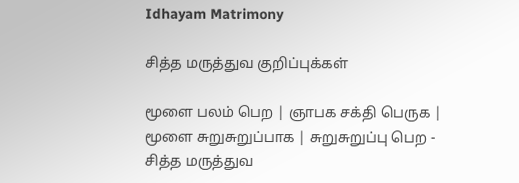Idhayam Matrimony

சித்த மருத்துவ குறிப்புக்கள்

மூளை பலம் பெற | ஞாபக சக்தி பெருக | மூளை சுறுசுறுப்பாக | சுறுசுறுப்பு பெற - சித்த மருத்துவ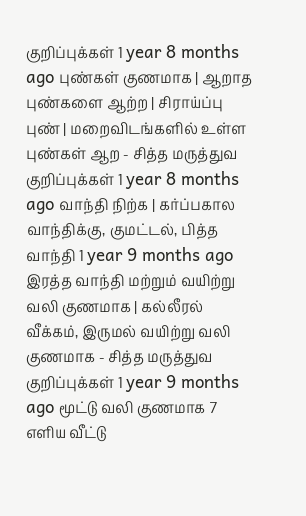குறிப்புக்கள் 1 year 8 months ago புண்கள் குணமாக | ஆறாத புண்களை ஆற்ற | சிராய்ப்பு புண் | மறைவிடங்களில் உள்ள புண்கள் ஆற - சித்த மருத்துவ குறிப்புக்கள் 1 year 8 months ago வாந்தி நிற்க | கர்ப்பகால வாந்திக்கு, குமட்டல், பித்த வாந்தி 1 year 9 months ago
இரத்த வாந்தி மற்றும் வயிற்று வலி குணமாக | கல்லீரல் வீக்கம், இருமல் வயிற்று வலி குணமாக - சித்த மருத்துவ குறிப்புக்கள் 1 year 9 months ago மூட்டு வலி குணமாக 7 எளிய வீட்டு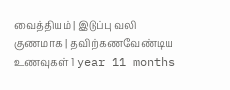வைத்தியம் | இடுப்பு வலி குணமாக | தவிற்கணவேண்டிய உணவுகள் 1 year 11 months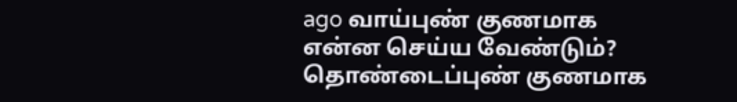ago வாய்புண் குணமாக என்ன செய்ய வேண்டும்? தொண்டைப்புண் குணமாக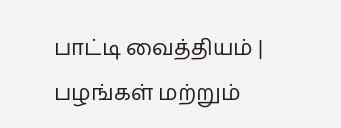பாட்டி வைத்தியம் | பழங்கள் மற்றும்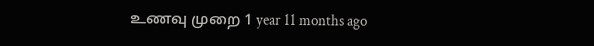உணவு முறை 1 year 11 months ago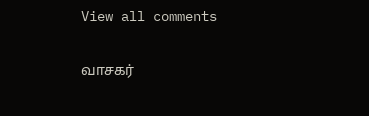View all comments

வாசகர்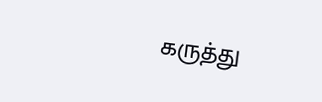கருத்து